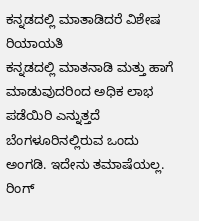ಕನ್ನಡದಲ್ಲಿ ಮಾತಾಡಿದರೆ ವಿಶೇಷ ರಿಯಾಯತಿ
ಕನ್ನಡದಲ್ಲಿ ಮಾತನಾಡಿ ಮತ್ತು ಹಾಗೆ ಮಾಡುವುದರಿಂದ ಅಧಿಕ ಲಾಭ ಪಡೆಯಿರಿ ಎನ್ನುತ್ತದೆ ಬೆಂಗಳೂರಿನಲ್ಲಿರುವ ಒಂದು ಅಂಗಡಿ. ಇದೇನು ತಮಾಷೆಯಲ್ಲ. ರಿಂಗ್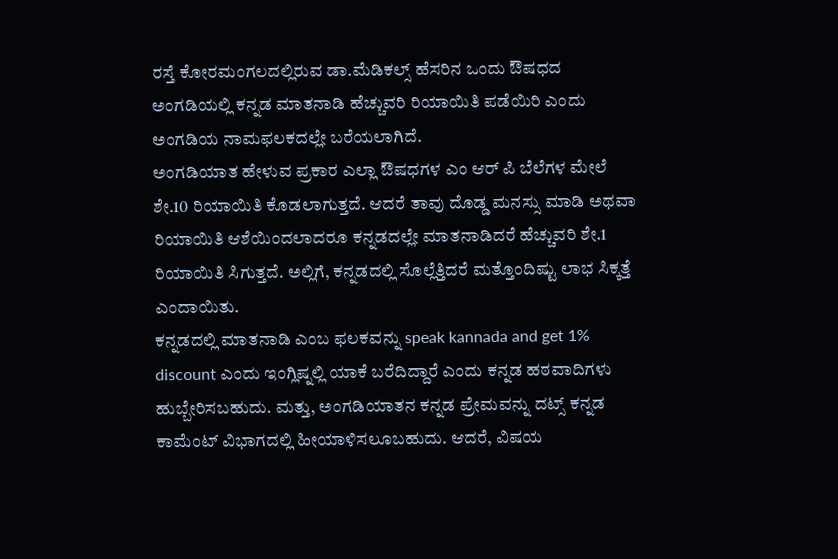ರಸ್ತೆ ಕೋರಮಂಗಲದಲ್ಲಿರುವ ಡಾ.ಮೆಡಿಕಲ್ಸ್ ಹೆಸರಿನ ಒಂದು ಔಷಧದ ಅಂಗಡಿಯಲ್ಲಿ ಕನ್ನಡ ಮಾತನಾಡಿ ಹೆಚ್ಚುವರಿ ರಿಯಾಯಿತಿ ಪಡೆಯಿರಿ ಎಂದು ಅಂಗಡಿಯ ನಾಮಫಲಕದಲ್ಲೇ ಬರೆಯಲಾಗಿದೆ.
ಅಂಗಡಿಯಾತ ಹೇಳುವ ಪ್ರಕಾರ ಎಲ್ಲಾ ಔಷಧಗಳ ಎಂ ಆರ್ ಪಿ ಬೆಲೆಗಳ ಮೇಲೆ ಶೇ.10 ರಿಯಾಯಿತಿ ಕೊಡಲಾಗುತ್ತದೆ. ಆದರೆ ತಾವು ದೊಡ್ಡ ಮನಸ್ಸು ಮಾಡಿ ಅಥವಾ ರಿಯಾಯಿತಿ ಆಶೆಯಿಂದಲಾದರೂ ಕನ್ನಡದಲ್ಲೇ ಮಾತನಾಡಿದರೆ ಹೆಚ್ಚುವರಿ ಶೇ.1 ರಿಯಾಯಿತಿ ಸಿಗುತ್ತದೆ. ಅಲ್ಲಿಗೆ, ಕನ್ನಡದಲ್ಲಿ ಸೊಲ್ಲೆತ್ತಿದರೆ ಮತ್ತೊಂದಿಷ್ಟು ಲಾಭ ಸಿಕ್ಕತ್ತೆ ಎಂದಾಯಿತು.
ಕನ್ನಡದಲ್ಲಿ ಮಾತನಾಡಿ ಎಂಬ ಫಲಕವನ್ನು speak kannada and get 1% discount ಎಂದು ಇಂಗ್ಲಿಷ್ನಲ್ಲಿ ಯಾಕೆ ಬರೆದಿದ್ದಾರೆ ಎಂದು ಕನ್ನಡ ಹಠವಾದಿಗಳು ಹುಬ್ಬೇರಿಸಬಹುದು. ಮತ್ತು, ಅಂಗಡಿಯಾತನ ಕನ್ನಡ ಪ್ರೇಮವನ್ನು ದಟ್ಸ್ ಕನ್ನಡ ಕಾಮೆಂಟ್ ವಿಭಾಗದಲ್ಲಿ ಹೀಯಾಳಿಸಲೂಬಹುದು. ಆದರೆ, ವಿಷಯ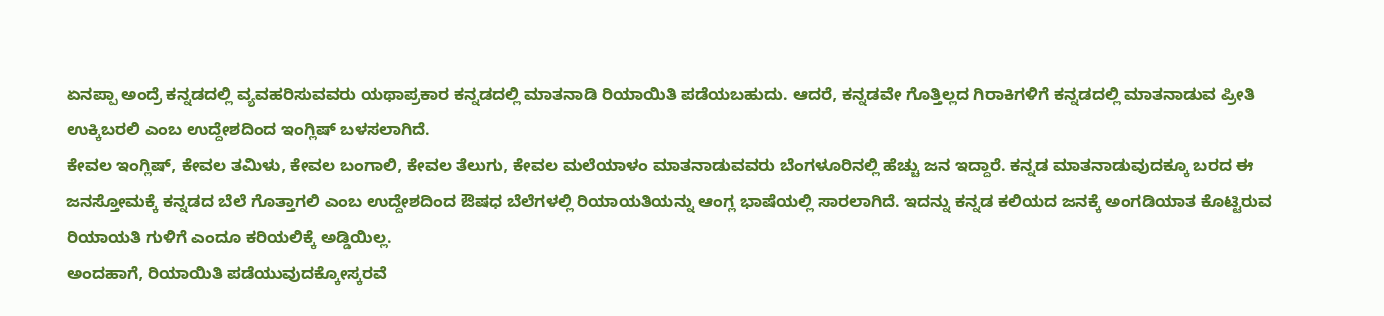ಏನಪ್ಪಾ ಅಂದ್ರೆ ಕನ್ನಡದಲ್ಲಿ ವ್ಯವಹರಿಸುವವರು ಯಥಾಪ್ರಕಾರ ಕನ್ನಡದಲ್ಲಿ ಮಾತನಾಡಿ ರಿಯಾಯಿತಿ ಪಡೆಯಬಹುದು. ಆದರೆ, ಕನ್ನಡವೇ ಗೊತ್ತಿಲ್ಲದ ಗಿರಾಕಿಗಳಿಗೆ ಕನ್ನಡದಲ್ಲಿ ಮಾತನಾಡುವ ಪ್ರೀತಿ ಉಕ್ಕಿಬರಲಿ ಎಂಬ ಉದ್ದೇಶದಿಂದ ಇಂಗ್ಲಿಷ್ ಬಳಸಲಾಗಿದೆ.
ಕೇವಲ ಇಂಗ್ಲಿಷ್, ಕೇವಲ ತಮಿಳು, ಕೇವಲ ಬಂಗಾಲಿ, ಕೇವಲ ತೆಲುಗು, ಕೇವಲ ಮಲೆಯಾಳಂ ಮಾತನಾಡುವವರು ಬೆಂಗಳೂರಿನಲ್ಲಿ ಹೆಚ್ಚು ಜನ ಇದ್ದಾರೆ. ಕನ್ನಡ ಮಾತನಾಡುವುದಕ್ಕೂ ಬರದ ಈ ಜನಸ್ತೋಮಕ್ಕೆ ಕನ್ನಡದ ಬೆಲೆ ಗೊತ್ತಾಗಲಿ ಎಂಬ ಉದ್ದೇಶದಿಂದ ಔಷಧ ಬೆಲೆಗಳಲ್ಲಿ ರಿಯಾಯತಿಯನ್ನು ಆಂಗ್ಲ ಭಾಷೆಯಲ್ಲಿ ಸಾರಲಾಗಿದೆ. ಇದನ್ನು ಕನ್ನಡ ಕಲಿಯದ ಜನಕ್ಕೆ ಅಂಗಡಿಯಾತ ಕೊಟ್ಟಿರುವ ರಿಯಾಯತಿ ಗುಳಿಗೆ ಎಂದೂ ಕರಿಯಲಿಕ್ಕೆ ಅಡ್ಡಿಯಿಲ್ಲ.
ಅಂದಹಾಗೆ, ರಿಯಾಯಿತಿ ಪಡೆಯುವುದಕ್ಕೋಸ್ಕರವೆ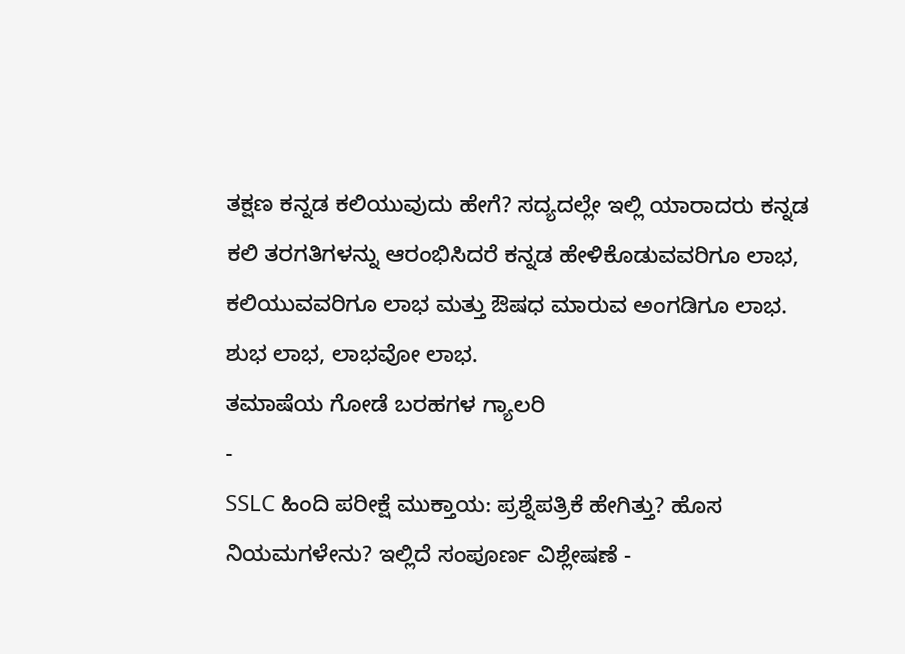ತಕ್ಷಣ ಕನ್ನಡ ಕಲಿಯುವುದು ಹೇಗೆ? ಸದ್ಯದಲ್ಲೇ ಇಲ್ಲಿ ಯಾರಾದರು ಕನ್ನಡ ಕಲಿ ತರಗತಿಗಳನ್ನು ಆರಂಭಿಸಿದರೆ ಕನ್ನಡ ಹೇಳಿಕೊಡುವವರಿಗೂ ಲಾಭ, ಕಲಿಯುವವರಿಗೂ ಲಾಭ ಮತ್ತು ಔಷಧ ಮಾರುವ ಅಂಗಡಿಗೂ ಲಾಭ. ಶುಭ ಲಾಭ, ಲಾಭವೋ ಲಾಭ.
ತಮಾಷೆಯ ಗೋಡೆ ಬರಹಗಳ ಗ್ಯಾಲರಿ
-
SSLC ಹಿಂದಿ ಪರೀಕ್ಷೆ ಮುಕ್ತಾಯ: ಪ್ರಶ್ನೆಪತ್ರಿಕೆ ಹೇಗಿತ್ತು? ಹೊಸ ನಿಯಮಗಳೇನು? ಇಲ್ಲಿದೆ ಸಂಪೂರ್ಣ ವಿಶ್ಲೇಷಣೆ -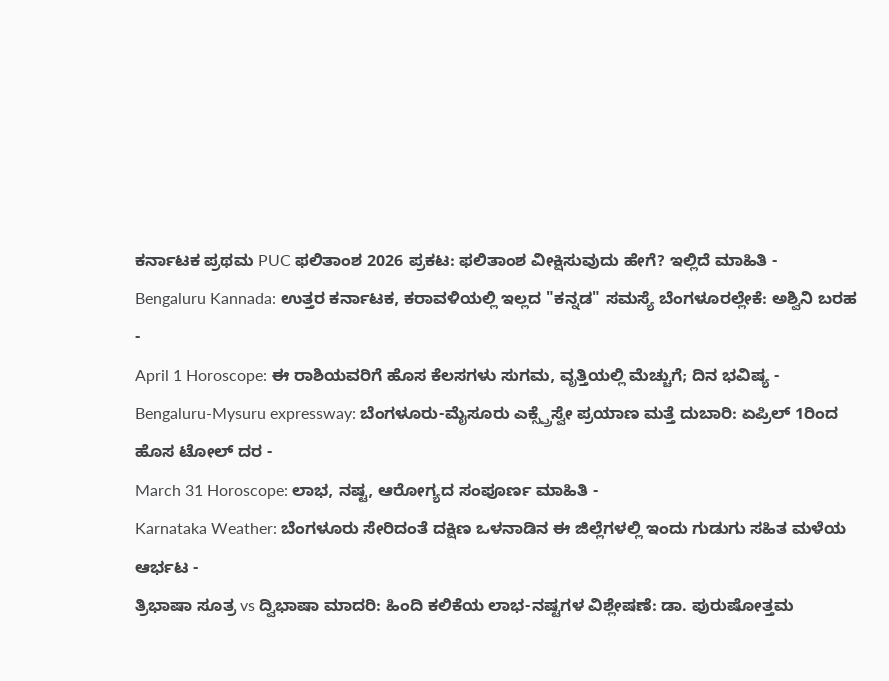ಕರ್ನಾಟಕ ಪ್ರಥಮ PUC ಫಲಿತಾಂಶ 2026 ಪ್ರಕಟ: ಫಲಿತಾಂಶ ವೀಕ್ಷಿಸುವುದು ಹೇಗೆ? ಇಲ್ಲಿದೆ ಮಾಹಿತಿ -
Bengaluru Kannada: ಉತ್ತರ ಕರ್ನಾಟಕ, ಕರಾವಳಿಯಲ್ಲಿ ಇಲ್ಲದ "ಕನ್ನಡ" ಸಮಸ್ಯೆ ಬೆಂಗಳೂರಲ್ಲೇಕೆ: ಅಶ್ವಿನಿ ಬರಹ -
April 1 Horoscope: ಈ ರಾಶಿಯವರಿಗೆ ಹೊಸ ಕೆಲಸಗಳು ಸುಗಮ, ವೃತ್ತಿಯಲ್ಲಿ ಮೆಚ್ಚುಗೆ; ದಿನ ಭವಿಷ್ಯ -
Bengaluru-Mysuru expressway: ಬೆಂಗಳೂರು-ಮೈಸೂರು ಎಕ್ಸ್ಪ್ರೆಸ್ವೇ ಪ್ರಯಾಣ ಮತ್ತೆ ದುಬಾರಿ: ಏಪ್ರಿಲ್ 1ರಿಂದ ಹೊಸ ಟೋಲ್ ದರ -
March 31 Horoscope: ಲಾಭ, ನಷ್ಟ, ಆರೋಗ್ಯದ ಸಂಪೂರ್ಣ ಮಾಹಿತಿ -
Karnataka Weather: ಬೆಂಗಳೂರು ಸೇರಿದಂತೆ ದಕ್ಷಿಣ ಒಳನಾಡಿನ ಈ ಜಿಲ್ಲೆಗಳಲ್ಲಿ ಇಂದು ಗುಡುಗು ಸಹಿತ ಮಳೆಯ ಆರ್ಭಟ -
ತ್ರಿಭಾಷಾ ಸೂತ್ರ vs ದ್ವಿಭಾಷಾ ಮಾದರಿ: ಹಿಂದಿ ಕಲಿಕೆಯ ಲಾಭ-ನಷ್ಟಗಳ ವಿಶ್ಲೇಷಣೆ: ಡಾ. ಪುರುಷೋತ್ತಮ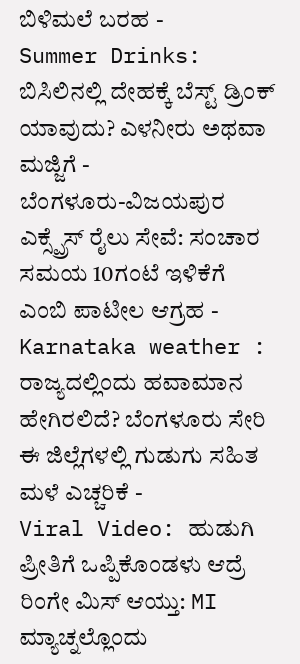ಬಿಳಿಮಲೆ ಬರಹ -
Summer Drinks: ಬಿಸಿಲಿನಲ್ಲಿ ದೇಹಕ್ಕೆ ಬೆಸ್ಟ್ ಡ್ರಿಂಕ್ ಯಾವುದು? ಎಳನೀರು ಅಥವಾ ಮಜ್ಜಿಗೆ -
ಬೆಂಗಳೂರು-ವಿಜಯಪುರ ಎಕ್ಸ್ಪ್ರೆಸ್ ರೈಲು ಸೇವೆ: ಸಂಚಾರ ಸಮಯ 10ಗಂಟೆ ಇಳಿಕೆಗೆ ಎಂಬಿ ಪಾಟೀಲ ಆಗ್ರಹ -
Karnataka weather : ರಾಜ್ಯದಲ್ಲಿಂದು ಹವಾಮಾನ ಹೇಗಿರಲಿದೆ? ಬೆಂಗಳೂರು ಸೇರಿ ಈ ಜಿಲ್ಲೆಗಳಲ್ಲಿ ಗುಡುಗು ಸಹಿತ ಮಳೆ ಎಚ್ಚರಿಕೆ -
Viral Video: ಹುಡುಗಿ ಪ್ರೀತಿಗೆ ಒಪ್ಪಿಕೊಂಡಳು ಆದ್ರೆ ರಿಂಗೇ ಮಿಸ್ ಆಯ್ತು: MI ಮ್ಯಾಚ್ನಲ್ಲೊಂದು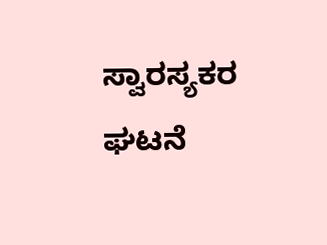ಸ್ವಾರಸ್ಯಕರ ಘಟನೆ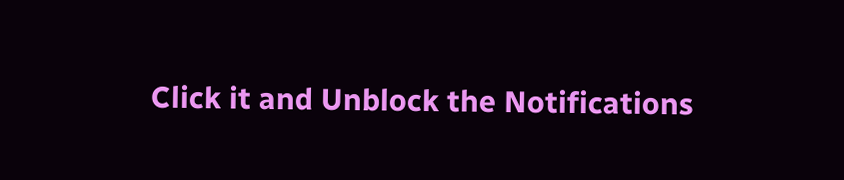Click it and Unblock the Notifications